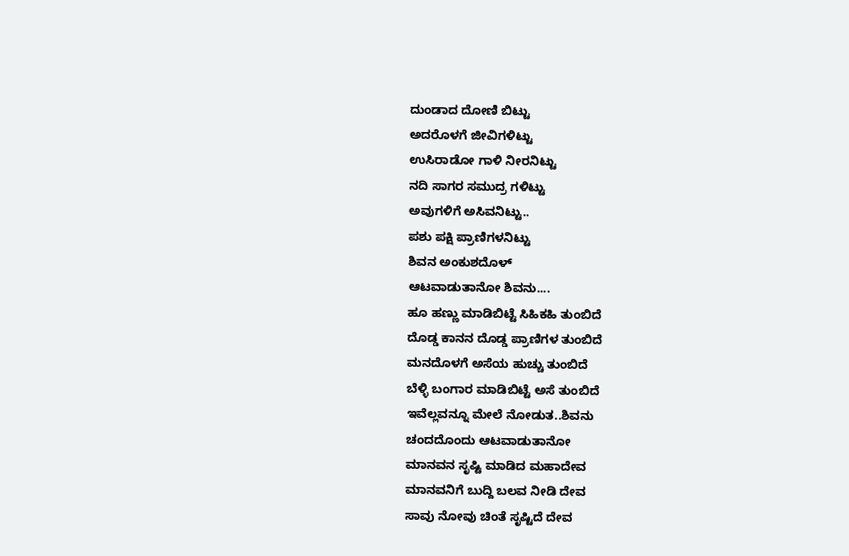ದುಂಡಾದ ದೋಣಿ ಬಿಟ್ಟು
ಅದರೊಳಗೆ ಜೀವಿಗಳಿಟ್ಟು
ಉಸಿರಾಡೋ ಗಾಳಿ ನೀರನಿಟ್ಟು
ನದಿ ಸಾಗರ ಸಮುದ್ರ ಗಳಿಟ್ಟು
ಅವುಗಳಿಗೆ ಅಸಿವನಿಟ್ಟು..
ಪಶು ಪಕ್ಷಿ ಪ್ರಾಣಿಗಳನಿಟ್ಟು
ಶಿವನ ಅಂಕುಶದೊಳ್
ಆಟವಾಡುತಾನೋ ಶಿವನು....
ಹೂ ಹಣ್ಣು ಮಾಡಿಬಿಟ್ಟೆ ಸಿಹಿಕಹಿ ತುಂಬಿದೆ
ದೊಡ್ಡ ಕಾನನ ದೊಡ್ಡ ಪ್ರಾಣಿಗಳ ತುಂಬಿದೆ
ಮನದೊಳಗೆ ಅಸೆಯ ಹುಚ್ಚು ತುಂಬಿದೆ
ಬೆಳ್ಳಿ ಬಂಗಾರ ಮಾಡಿಬಿಟ್ಟೆ ಅಸೆ ತುಂಬಿದೆ
ಇವೆಲ್ಲವನ್ನೂ ಮೇಲೆ ನೋಡುತ..ಶಿವನು
ಚಂದದೊಂದು ಆಟವಾಡುತಾನೋ
ಮಾನವನ ಸೃಷ್ಟಿ ಮಾಡಿದ ಮಹಾದೇವ
ಮಾನವನಿಗೆ ಬುದ್ದಿ ಬಲವ ನೀಡಿ ದೇವ
ಸಾವು ನೋವು ಚಿಂತೆ ಸೃಷ್ಟಿದೆ ದೇವ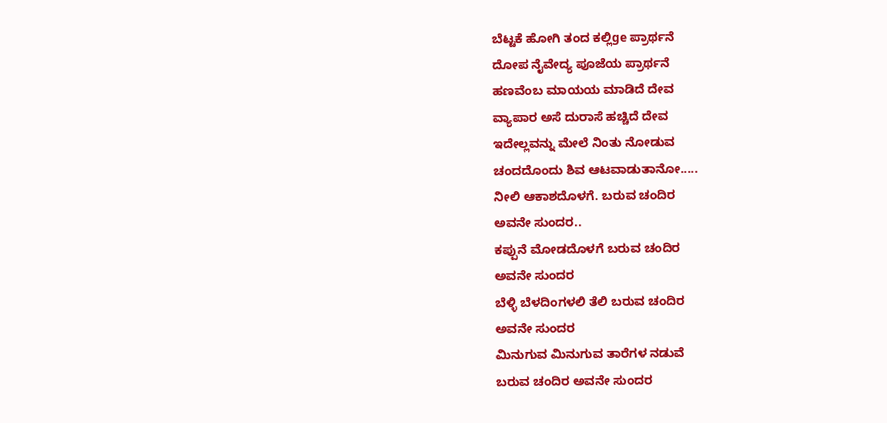ಬೆಟ್ಟಕೆ ಹೋಗಿ ತಂದ ಕಲ್ಲಿge ಪ್ರಾರ್ಥನೆ
ದೋಪ ನೈವೇದ್ಯ ಪೂಜೆಯ ಪ್ರಾರ್ಥನೆ
ಹಣವೆಂಬ ಮಾಯಯ ಮಾಡಿದೆ ದೇವ
ವ್ಯಾಪಾರ ಅಸೆ ದುರಾಸೆ ಹಚ್ಚಿದೆ ದೇವ
ಇದೇಲ್ಲವನ್ನು ಮೇಲೆ ನಿಂತು ನೋಡುವ
ಚಂದದೊಂದು ಶಿವ ಆಟವಾಡುತಾನೋ.....
ನೀಲಿ ಆಕಾಶದೊಳಗೆ. ಬರುವ ಚಂದಿರ
ಅವನೇ ಸುಂದರ..
ಕಪ್ಪುನೆ ಮೋಡದೊಳಗೆ ಬರುವ ಚಂದಿರ
ಅವನೇ ಸುಂದರ
ಬೆಳ್ಳಿ ಬೆಳದಿಂಗಳಲಿ ತೆಲಿ ಬರುವ ಚಂದಿರ
ಅವನೇ ಸುಂದರ
ಮಿನುಗುವ ಮಿನುಗುವ ತಾರೆಗಳ ನಡುವೆ
ಬರುವ ಚಂದಿರ ಅವನೇ ಸುಂದರ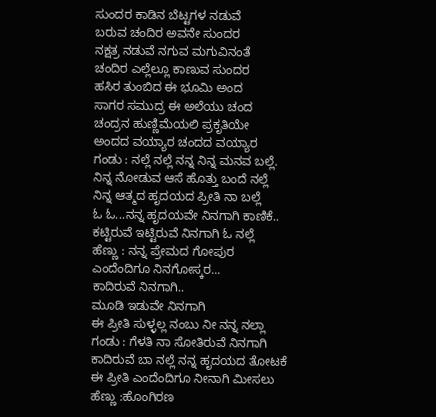ಸುಂದರ ಕಾಡಿನ ಬೆಟ್ಟಗಳ ನಡುವೆ
ಬರುವ ಚಂದಿರ ಅವನೇ ಸುಂದರ
ನಕ್ಷತ್ರ ನಡುವೆ ನಗುವ ಮಗುವಿನಂತೆ
ಚಂದಿರ ಎಲ್ಲೆಲ್ಲೂ ಕಾಣುವ ಸುಂದರ
ಹಸಿರ ತುಂಬಿದ ಈ ಭೂಮಿ ಅಂದ
ಸಾಗರ ಸಮುದ್ರ ಈ ಅಲೆಯು ಚಂದ
ಚಂದ್ರನ ಹುಣ್ಣಿಮೆಯಲಿ ಪ್ರಕೃತಿಯೇ
ಅಂದದ ವಯ್ಯಾರ ಚಂದದ ವಯ್ಯಾರ
ಗಂಡು : ನಲ್ಲೆ ನಲ್ಲೆ ನನ್ನ ನಿನ್ನ ಮನವ ಬಲ್ಲೆ.
ನಿನ್ನ ನೋಡುವ ಆಸೆ ಹೊತ್ತು ಬಂದೆ ನಲ್ಲೆ
ನಿನ್ನ ಆತ್ಮದ ಹೃದಯದ ಪ್ರೀತಿ ನಾ ಬಲ್ಲೆ
ಓ ಓ...ನನ್ನ ಹೃದಯವೇ ನಿನಗಾಗಿ ಕಾಣಿಕೆ..
ಕಟ್ಟಿರುವೆ ಇಟ್ಟಿರುವೆ ನಿನಗಾಗಿ ಓ ನಲ್ಲೆ
ಹೆಣ್ಣು : ನನ್ನ ಪ್ರೇಮದ ಗೋಪುರ
ಎಂದೆಂದಿಗೂ ನಿನಗೋಸ್ಕರ...
ಕಾದಿರುವೆ ನಿನಗಾಗಿ..
ಮೂಡಿ ಇಡುವೇ ನಿನಗಾಗಿ
ಈ ಪ್ರೀತಿ ಸುಳ್ಳಲ್ಲ ನಂಬು ನೀ ನನ್ನ ನಲ್ಲಾ
ಗಂಡು : ಗೆಳತಿ ನಾ ಸೋತಿರುವೆ ನಿನಗಾಗಿ
ಕಾದಿರುವೆ ಬಾ ನಲ್ಲೆ ನನ್ನ ಹೃದಯದ ತೋಟಕೆ
ಈ ಪ್ರೀತಿ ಎಂದೆಂದಿಗೂ ನೀನಾಗಿ ಮೀಸಲು
ಹೆಣ್ಣು :ಹೊಂಗಿರಣ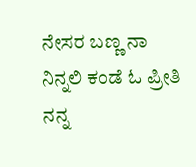ನೇಸರ ಬಣ್ಣ ನಾ
ನಿನ್ನಲಿ ಕಂಡೆ ಓ ಪ್ರೀತಿ ನನ್ನ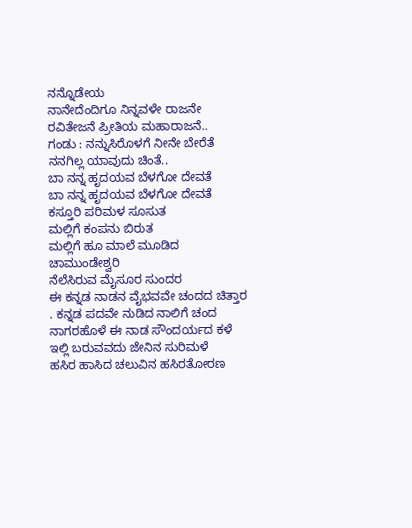ನನ್ನೊಡೇಯ
ನಾನೇದೆಂದಿಗೂ ನಿನ್ನವಳೇ ರಾಜನೇ
ರವಿತೇಜನೆ ಪ್ರೀತಿಯ ಮಹಾರಾಜನೆ..
ಗಂಡು : ನನ್ನುಸಿರೊಳಗೆ ನೀನೇ ಬೇರೆತೆ
ನನಗಿಲ್ಲ ಯಾವುದು ಚಿಂತೆ..
ಬಾ ನನ್ನ ಹೃದಯವ ಬೆಳಗೋ ದೇವತೆ
ಬಾ ನನ್ನ ಹೃದಯವ ಬೆಳಗೋ ದೇವತೆ
ಕಸ್ತೂರಿ ಪರಿಮಳ ಸೂಸುತ
ಮಲ್ಲಿಗೆ ಕಂಪನು ಬಿರುತ
ಮಲ್ಲಿಗೆ ಹೂ ಮಾಲೆ ಮೂಡಿದ ಚಾಮುಂಡೇಶ್ವರಿ
ನೆಲೆಸಿರುವ ಮೈಸೂರ ಸುಂದರ
ಈ ಕನ್ನಡ ನಾಡನ ವೈಭವವೇ ಚಂದದ ಚಿತ್ತಾರ
. ಕನ್ನಡ ಪದವೇ ನುಡಿದ ನಾಲಿಗೆ ಚಂದ
ನಾಗರಹೊಳೆ ಈ ನಾಡ ಸೌಂದರ್ಯದ ಕಳೆ
ಇಲ್ಲಿ ಬರುವವದು ಜೇನಿನ ಸುರಿಮಳೆ
ಹಸಿರ ಹಾಸಿದ ಚಲುವಿನ ಹಸಿರತೋರಣ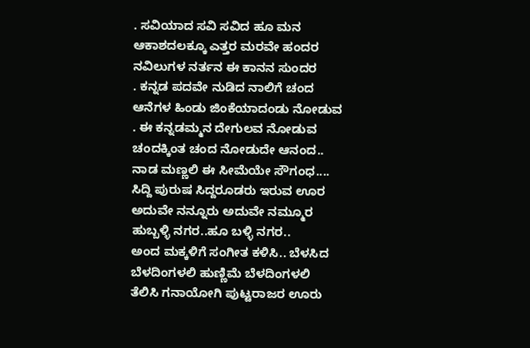. ಸವಿಯಾದ ಸವಿ ಸವಿದ ಹೂ ಮನ
ಆಕಾಶದಲಕ್ಕೂ ಎತ್ತರ ಮರವೇ ಹಂದರ
ನವಿಲುಗಳ ನರ್ತನ ಈ ಕಾನನ ಸುಂದರ
. ಕನ್ನಡ ಪದವೇ ನುಡಿದ ನಾಲಿಗೆ ಚಂದ
ಆನೆಗಳ ಹಿಂಡು ಜಿಂಕೆಯಾದಂಡು ನೋಡುವ
. ಈ ಕನ್ನಡಮ್ಮನ ದೇಗುಲವ ನೋಡುವ
ಚಂದಕ್ಕಿಂತ ಚಂದ ನೋಡುದೇ ಆನಂದ..
ನಾಡ ಮಣ್ಣಲಿ ಈ ಸೀಮೆಯೇ ಸೌಗಂಧ....
ಸಿದ್ದಿ ಪುರುಷ ಸಿದ್ದರೂಡರು ಇರುವ ಊರ
ಅದುವೇ ನನ್ನೂರು ಅದುವೇ ನಮ್ಮೂರ
ಹುಬ್ಬಳ್ಳಿ ನಗರ..ಹೂ ಬಳ್ಳಿ ನಗರ..
ಅಂದ ಮಕ್ಕಳಿಗೆ ಸಂಗೀತ ಕಳಿಸಿ.. ಬೆಳಸಿದ
ಬೆಳದಿಂಗಳಲಿ ಹುಣ್ಣಿಮೆ ಬೆಳದಿಂಗಳಲಿ
ತೆಲಿಸಿ ಗನಾಯೋಗಿ ಪುಟ್ಟರಾಜರ ಊರು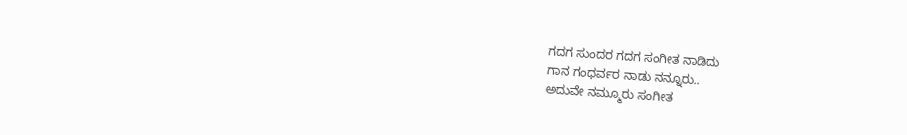ಗದಗ ಸುಂದರ ಗದಗ ಸಂಗೀತ ನಾಡಿದು
ಗಾನ ಗಂಧರ್ವರ ನಾಡು ನನ್ನೂರು..
ಅದುವೇ ನಮ್ಮೂರು ಸಂಗೀತ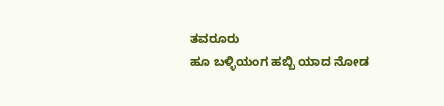ತವರೂರು
ಹೂ ಬಳ್ಳಿಯಂಗ ಹಬ್ಬಿ ಯಾದ ನೋಡ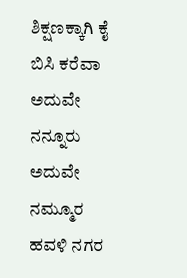ಶಿಕ್ಷಣಕ್ಕಾಗಿ ಕೈ ಬಿಸಿ ಕರೆವಾ ಅದುವೇ ನನ್ನೂರು ಅದುವೇ ನಮ್ಮೂರ ಹವಳಿ ನಗರ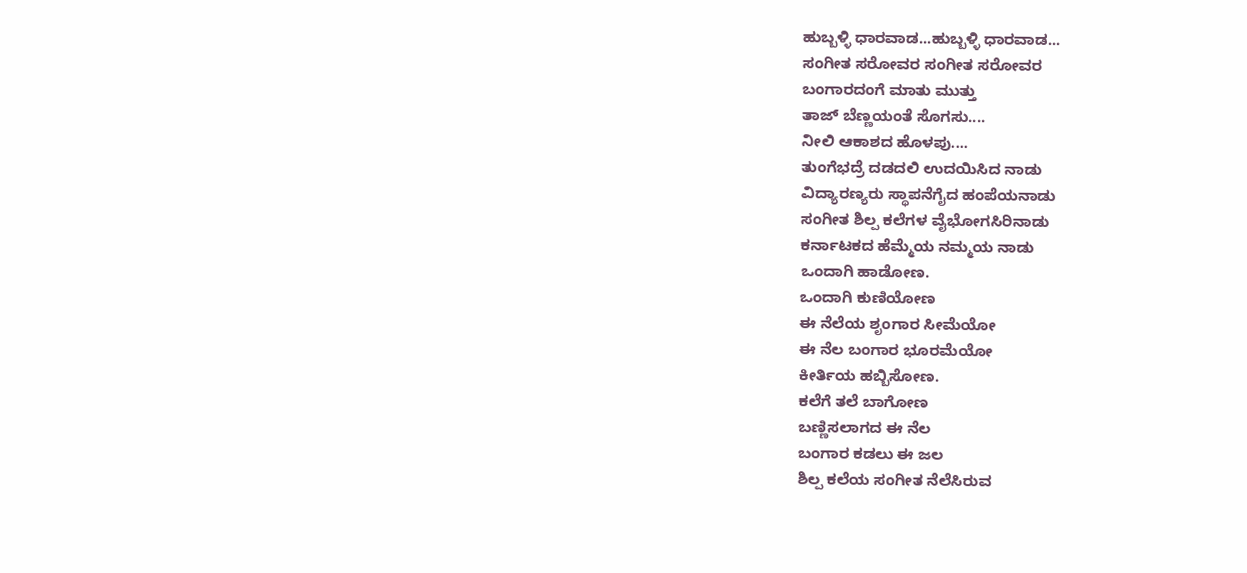ಹುಬ್ಬಳ್ಳಿ ಧಾರವಾಡ...ಹುಬ್ಬಳ್ಳಿ ಧಾರವಾಡ...
ಸಂಗೀತ ಸರೋವರ ಸಂಗೀತ ಸರೋವರ
ಬಂಗಾರದಂಗೆ ಮಾತು ಮುತ್ತು
ತಾಜ್ ಬೆಣ್ಣಯಂತೆ ಸೊಗಸು....
ನೀಲಿ ಆಕಾಶದ ಹೊಳಪು....
ತುಂಗೆಭದ್ರೆ ದಡದಲಿ ಉದಯಿಸಿದ ನಾಡು
ವಿದ್ಯಾರಣ್ಯರು ಸ್ಥಾಪನೆಗೈದ ಹಂಪೆಯನಾಡು
ಸಂಗೀತ ಶಿಲ್ಪ ಕಲೆಗಳ ವೈಭೋಗಸಿರಿನಾಡು
ಕರ್ನಾಟಕದ ಹೆಮ್ಮೆಯ ನಮ್ಮಯ ನಾಡು
ಒಂದಾಗಿ ಹಾಡೋಣ.
ಒಂದಾಗಿ ಕುಣಿಯೋಣ
ಈ ನೆಲೆಯ ಶೃಂಗಾರ ಸೀಮೆಯೋ
ಈ ನೆಲ ಬಂಗಾರ ಭೂರಮೆಯೋ
ಕೀರ್ತಿಯ ಹಬ್ಬಿಸೋಣ.
ಕಲೆಗೆ ತಲೆ ಬಾಗೋಣ
ಬಣ್ಣಿಸಲಾಗದ ಈ ನೆಲ
ಬಂಗಾರ ಕಡಲು ಈ ಜಲ
ಶಿಲ್ಪ ಕಲೆಯ ಸಂಗೀತ ನೆಲೆಸಿರುವ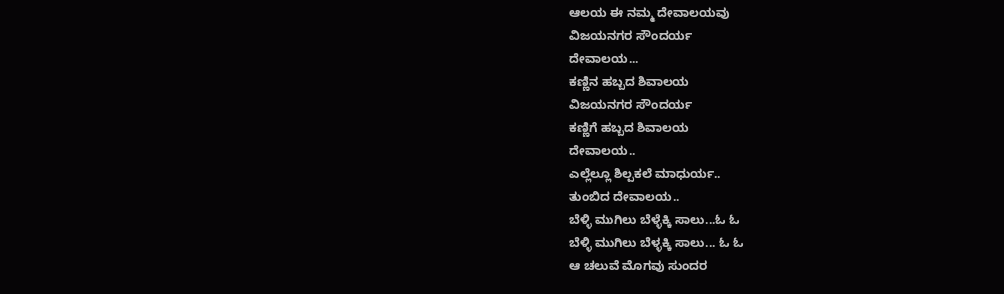ಆಲಯ ಈ ನಮ್ಮ ದೇವಾಲಯವು
ವಿಜಯನಗರ ಸೌಂದರ್ಯ
ದೇವಾಲಯ...
ಕಣ್ಣಿನ ಹಬ್ಬದ ಶಿವಾಲಯ
ವಿಜಯನಗರ ಸೌಂದರ್ಯ
ಕಣ್ಣಿಗೆ ಹಬ್ಬದ ಶಿವಾಲಯ
ದೇವಾಲಯ..
ಎಲ್ಲೆಲ್ಲೂ ಶಿಲ್ಪಕಲೆ ಮಾಧುರ್ಯ..
ತುಂಬಿದ ದೇವಾಲಯ..
ಬೆಳ್ಳಿ ಮುಗಿಲು ಬೆಳ್ಳೆಕ್ಕಿ ಸಾಲು...ಓ ಓ
ಬೆಳ್ಳಿ ಮುಗಿಲು ಬೆಳ್ಳಕ್ಕಿ ಸಾಲು... ಓ ಓ
ಆ ಚಲುವೆ ಮೊಗವು ಸುಂದರ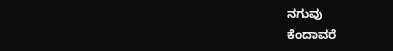ನಗುವು
ಕೆಂದಾವರೆ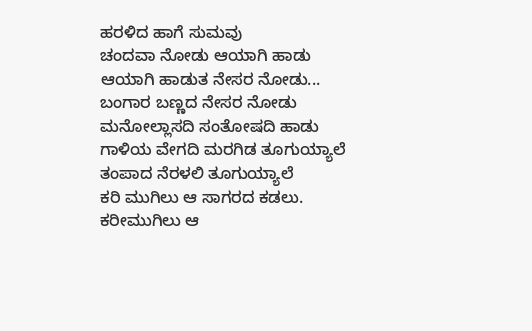ಹರಳಿದ ಹಾಗೆ ಸುಮವು
ಚಂದವಾ ನೋಡು ಆಯಾಗಿ ಹಾಡು
ಆಯಾಗಿ ಹಾಡುತ ನೇಸರ ನೋಡು...
ಬಂಗಾರ ಬಣ್ಣದ ನೇಸರ ನೋಡು
ಮನೋಲ್ಲಾಸದಿ ಸಂತೋಷದಿ ಹಾಡು
ಗಾಳಿಯ ವೇಗದಿ ಮರಗಿಡ ತೂಗುಯ್ಯಾಲೆ
ತಂಪಾದ ನೆರಳಲಿ ತೂಗುಯ್ಯಾಲೆ
ಕರಿ ಮುಗಿಲು ಆ ಸಾಗರದ ಕಡಲು.
ಕರೀಮುಗಿಲು ಆ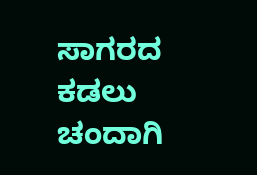ಸಾಗರದ ಕಡಲು
ಚಂದಾಗಿ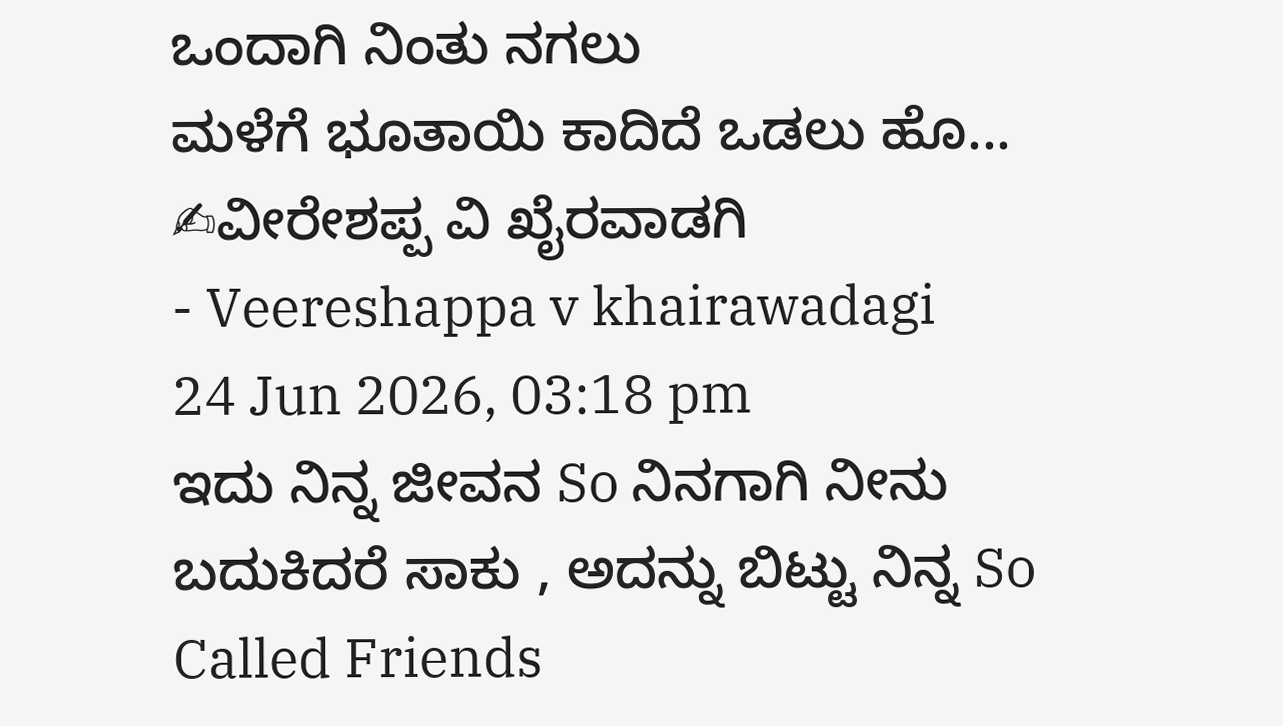ಒಂದಾಗಿ ನಿಂತು ನಗಲು
ಮಳೆಗೆ ಭೂತಾಯಿ ಕಾದಿದೆ ಒಡಲು ಹೊ...
✍ವೀರೇಶಪ್ಪ ವಿ ಖೈರವಾಡಗಿ
- Veereshappa v khairawadagi
24 Jun 2026, 03:18 pm
ಇದು ನಿನ್ನ ಜೀವನ So ನಿನಗಾಗಿ ನೀನು ಬದುಕಿದರೆ ಸಾಕು , ಅದನ್ನು ಬಿಟ್ಟು ನಿನ್ನ So Called Friends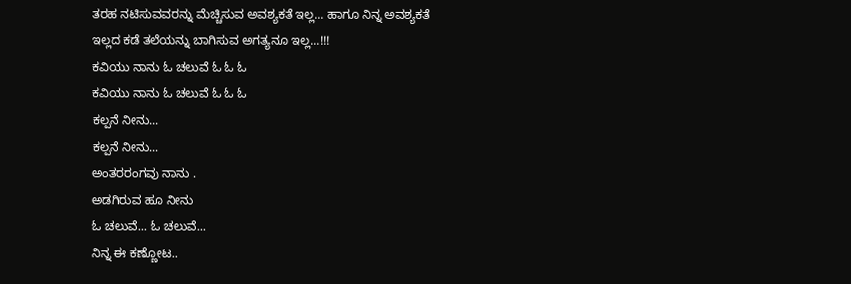ತರಹ ನಟಿಸುವವರನ್ನು ಮೆಚ್ಚಿಸುವ ಅವಶ್ಯಕತೆ ಇಲ್ಲ... ಹಾಗೂ ನಿನ್ನ ಅವಶ್ಯಕತೆ ಇಲ್ಲದ ಕಡೆ ತಲೆಯನ್ನು ಬಾಗಿಸುವ ಅಗತ್ಯನೂ ಇಲ್ಲ...!!!
ಕವಿಯು ನಾನು ಓ ಚಲುವೆ ಓ ಓ ಓ
ಕವಿಯು ನಾನು ಓ ಚಲುವೆ ಓ ಓ ಓ
ಕಲ್ಪನೆ ನೀನು...
ಕಲ್ಪನೆ ನೀನು...
ಅಂತರರಂಗವು ನಾನು .
ಅಡಗಿರುವ ಹೂ ನೀನು
ಓ ಚಲುವೆ... ಓ ಚಲುವೆ...
ನಿನ್ನ ಈ ಕಣ್ಣೋಟ..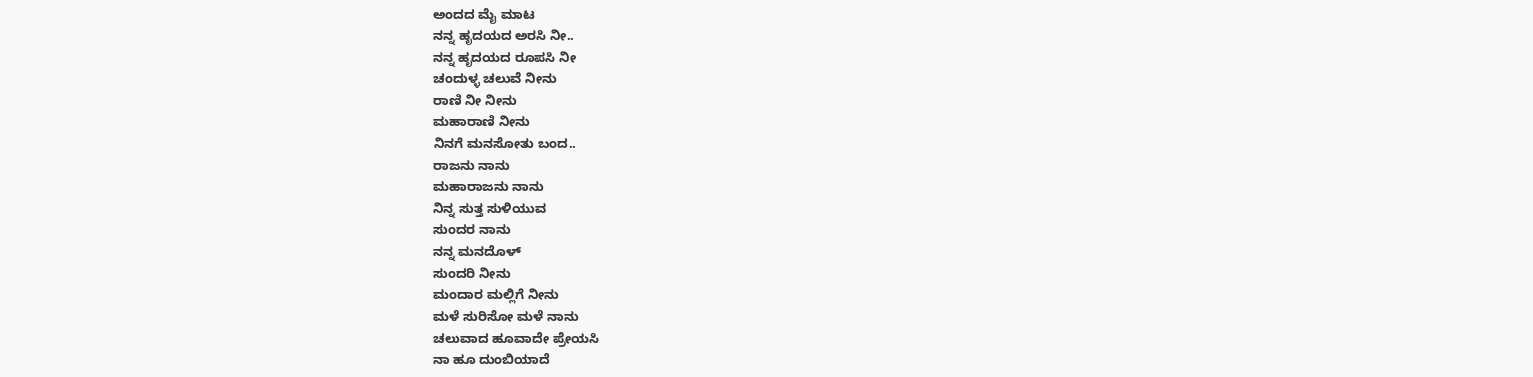ಅಂದದ ಮೈ ಮಾಟ
ನನ್ನ ಹೃದಯದ ಅರಸಿ ನೀ..
ನನ್ನ ಹೃದಯದ ರೂಪಸಿ ನೀ
ಚಂದುಳ್ಳ ಚಲುವೆ ನೀನು
ರಾಣಿ ನೀ ನೀನು
ಮಹಾರಾಣಿ ನೀನು
ನಿನಗೆ ಮನಸೋತು ಬಂದ..
ರಾಜನು ನಾನು
ಮಹಾರಾಜನು ನಾನು
ನಿನ್ನ ಸುತ್ತ ಸುಳಿಯುವ
ಸುಂದರ ನಾನು
ನನ್ನ ಮನದೊಳ್
ಸುಂದರಿ ನೀನು
ಮಂದಾರ ಮಲ್ಲಿಗೆ ನೀನು
ಮಳೆ ಸುರಿಸೋ ಮಳೆ ನಾನು
ಚಲುವಾದ ಹೂವಾದೇ ಪ್ರೇಯಸಿ
ನಾ ಹೂ ದುಂಬಿಯಾದೆ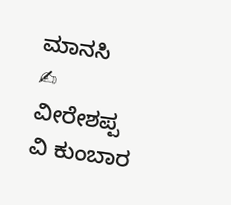ಮಾನಸಿ
✍ ವೀರೇಶಪ್ಪ ವಿ ಕುಂಬಾರ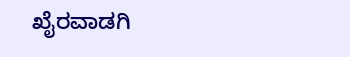ಖೈರವಾಡಗಿ